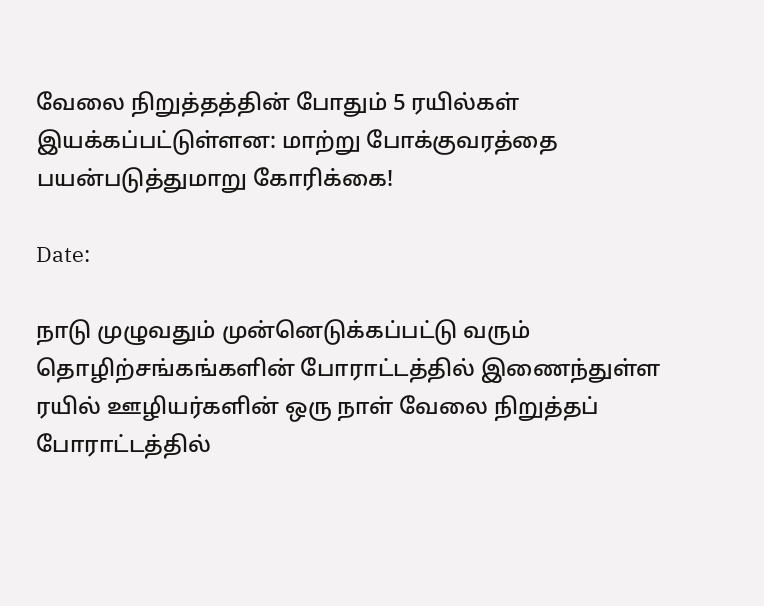வேலை நிறுத்தத்தின் போதும் 5 ரயில்கள் இயக்கப்பட்டுள்ளன: மாற்று போக்குவரத்தை பயன்படுத்துமாறு கோரிக்கை!

Date:

நாடு முழுவதும் முன்னெடுக்கப்பட்டு வரும் தொழிற்சங்கங்களின் போராட்டத்தில் இணைந்துள்ள ரயில் ஊழியர்களின் ஒரு நாள் வேலை நிறுத்தப் போராட்டத்தில்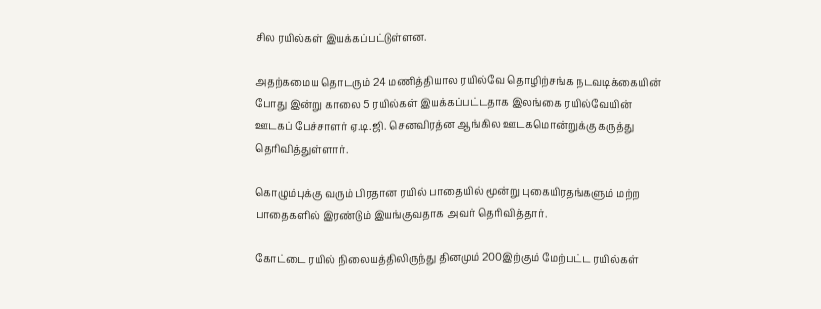சில ரயில்கள் இயக்கப்பட்டுள்ளன.

அதற்கமைய தொடரும் 24 மணித்தியால ரயில்வே தொழிற்சங்க நடவடிக்கையின் போது இன்று காலை 5 ரயில்கள் இயக்கப்பட்டதாக இலங்கை ரயில்வேயின் ஊடகப் பேச்சாளர் ஏ.டி.ஜி. செனவிரத்ன ஆங்கில ஊடகமொன்றுக்கு கருத்து தெரிவித்துள்ளார்.

கொழும்புக்கு வரும் பிரதான ரயில் பாதையில் மூன்று புகையிரதங்களும் மற்ற பாதைகளில் இரண்டும் இயங்குவதாக அவர் தெரிவித்தார்.

கோட்டை ரயில் நிலையத்திலிருந்து தினமும் 200இற்கும் மேற்பட்ட ரயில்கள்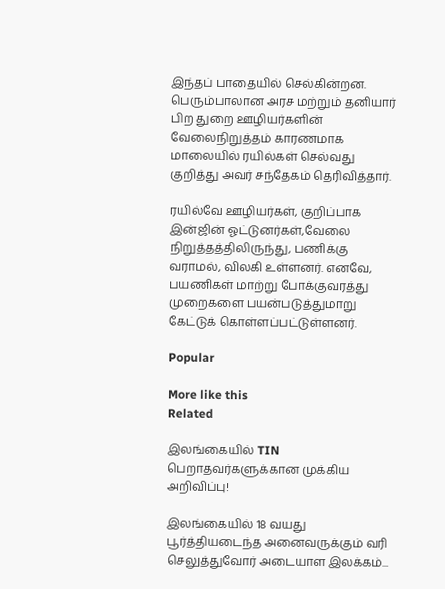இந்தப் பாதையில் செல்கின்றன.
பெரும்பாலான அரச மற்றும் தனியார் பிற துறை ஊழியர்களின் வேலைநிறுத்தம் காரணமாக மாலையில் ரயில்கள் செல்வது குறித்து அவர் சந்தேகம் தெரிவித்தார்.

ரயில்வே ஊழியர்கள், குறிப்பாக இன்ஜின் ஓட்டுனர்கள்,வேலை நிறுத்தத்திலிருந்து, பணிக்கு வராமல், விலகி உள்ளனர். எனவே, பயணிகள் மாற்று போக்குவரத்து முறைகளை பயன்படுத்துமாறு கேட்டுக் கொள்ளப்பட்டுள்ளனர்.

Popular

More like this
Related

இலங்கையில் TIN பெறாதவர்களுக்கான முக்கிய அறிவிப்பு!

இலங்கையில் 18 வயது பூர்த்தியடைந்த அனைவருக்கும் வரி செலுத்துவோர் அடையாள இலக்கம்...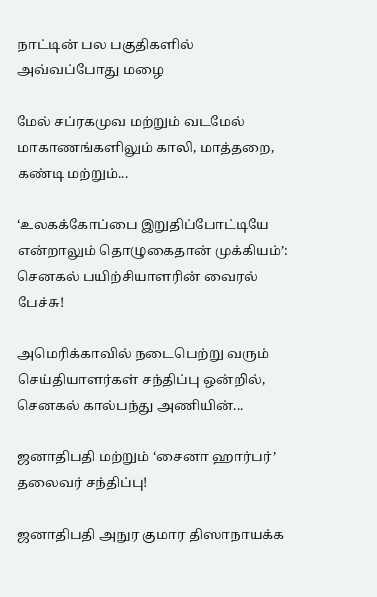நாட்டின் பல பகுதிகளில் அவ்வப்போது மழை

மேல் சப்ரகமுவ மற்றும் வடமேல் மாகாணங்களிலும் காலி, மாத்தறை, கண்டி மற்றும்...

‘உலகக்கோப்பை இறுதிப்போட்டியே என்றாலும் தொழுகைதான் முக்கியம்’: செனகல் பயிற்சியாளரின் வைரல் பேச்சு!

அமெரிக்காவில் நடைபெற்று வரும் செய்தியாளர்கள் சந்திப்பு ஒன்றில், செனகல் கால்பந்து அணியின்...

ஜனாதிபதி மற்றும் ‘சைனா ஹார்பர்’ தலைவர் சந்திப்பு!

ஜனாதிபதி அநுர குமார திஸாநாயக்க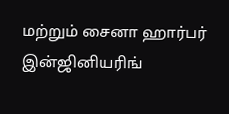மற்றும் சைனா ஹார்பர் இன்ஜினியரிங்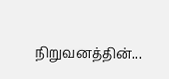நிறுவனத்தின்...